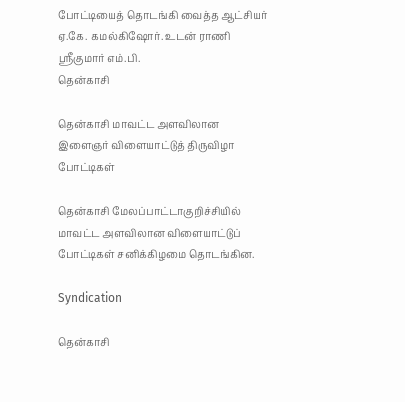போட்டியைத் தொடங்கி வைத்த ஆட்சியர் ஏ.கே. கமல்கிஷோர். உடன் ராணி ஸ்ரீகுமார் எம்.பி.
தென்காசி

தென்காசி மாவட்ட அளவிலான இளைஞர் விளையாட்டுத் திருவிழா போட்டிகள்

தென்காசி மேலப்பாட்டாகுறிச்சியில் மாவட்ட அளவிலான விளையாட்டுப் போட்டிகள் சனிக்கிழமை தொடங்கின.

Syndication

தென்காசி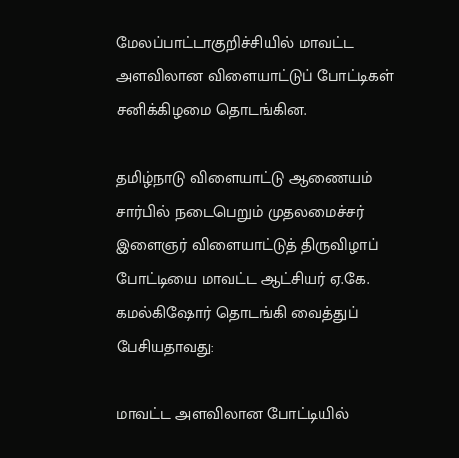மேலப்பாட்டாகுறிச்சியில் மாவட்ட அளவிலான விளையாட்டுப் போட்டிகள் சனிக்கிழமை தொடங்கின.

தமிழ்நாடு விளையாட்டு ஆணையம் சார்பில் நடைபெறும் முதலமைச்சர் இளைஞர் விளையாட்டுத் திருவிழாப் போட்டியை மாவட்ட ஆட்சியர் ஏ.கே. கமல்கிஷோர் தொடங்கி வைத்துப் பேசியதாவது:

மாவட்ட அளவிலான போட்டியில்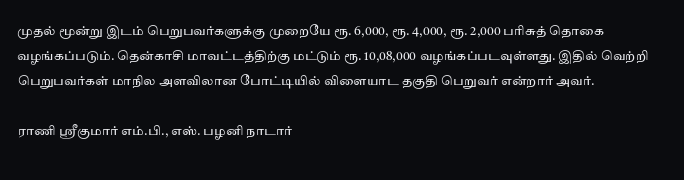முதல் மூன்று இடம் பெறுபவர்களுக்கு முறையே ரூ. 6,000, ரூ. 4,000, ரூ. 2,000 பரிசுத் தொகை வழங்கப்படும். தென்காசி மாவட்டத்திற்கு மட்டும் ரூ. 10,08,000 வழங்கப்படவுள்ளது. இதில் வெற்றி பெறுபவர்கள் மாநில அளவிலான போட்டியில் விளையாட தகுதி பெறுவர் என்றார் அவர்.

ராணி ஸ்ரீகுமார் எம்.பி., எஸ். பழனி நாடார்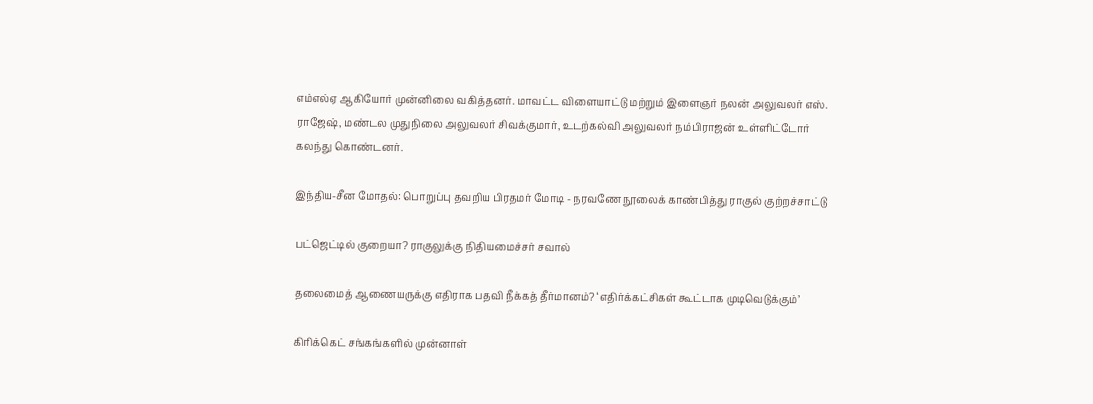எம்எல்ஏ ஆகியோர் முன்னிலை வகித்தனர். மாவட்ட விளையாட்டு மற்றும் இளைஞர் நலன் அலுவலர் எஸ். ராஜேஷ், மண்டல முதுநிலை அலுவலர் சிவக்குமார், உடற்கல்வி அலுவலர் நம்பிராஜன் உள்ளிட்டோர் கலந்து கொண்டனர்.

இந்திய-சீன மோதல்: பொறுப்பு தவறிய பிரதமர் மோடி - நரவணே நூலைக் காண்பித்து ராகுல் குற்றச்சாட்டு

பட்ஜெட்டில் குறையா? ராகுலுக்கு நிதியமைச்சர் சவால்

தலைமைத் ஆணையருக்கு எதிராக பதவி நீக்கத் தீர்மானம்? ‘எதிர்க்கட்சிகள் கூட்டாக முடிவெடுக்கும்’

கிரிக்கெட் சங்கங்களில் முன்னாள்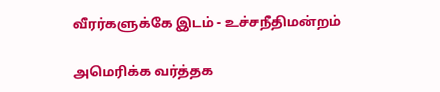வீரர்களுக்கே இடம் - உச்சநீதிமன்றம்

அமெரிக்க வர்த்தக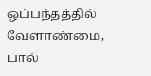ஒப்பந்தத்தில் வேளாண்மை, பால்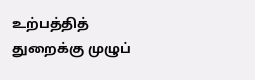உற்பத்தித் துறைக்கு முழுப்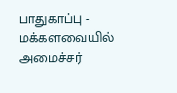பாதுகாப்பு - மக்களவையில் அமைச்சர்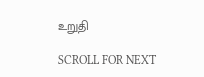உறுதி

SCROLL FOR NEXT